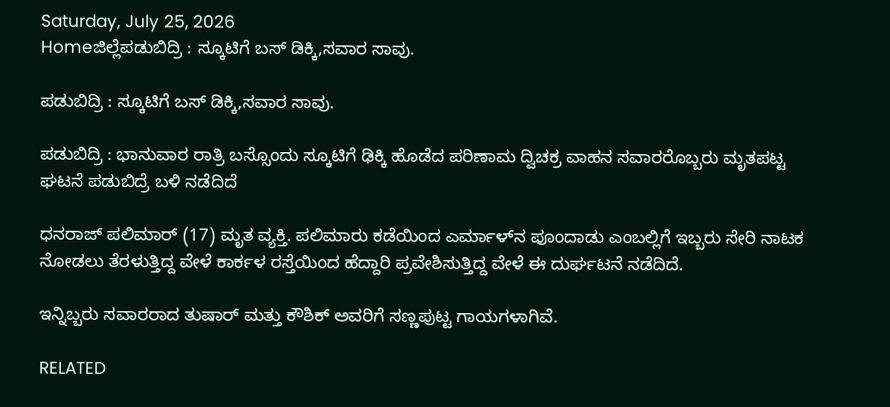Saturday, July 25, 2026
Homeಜಿಲ್ಲೆಪಡುಬಿದ್ರಿ : ಸ್ಕೂಟಿಗೆ ಬಸ್ ಡಿಕ್ಕಿ,ಸವಾರ ಸಾವು.

ಪಡುಬಿದ್ರಿ : ಸ್ಕೂಟಿಗೆ ಬಸ್ ಡಿಕ್ಕಿ,ಸವಾರ ಸಾವು.

ಪಡುಬಿದ್ರಿ : ಭಾನುವಾರ ರಾತ್ರಿ ಬಸ್ಸೊಂದು ಸ್ಕೂಟಿಗೆ ಢಿಕ್ಕಿ ಹೊಡೆದ ಪರಿಣಾಮ ದ್ವಿಚಕ್ರ ವಾಹನ ಸವಾರರೊಬ್ಬರು ಮೃತಪಟ್ಟ ಘಟನೆ ಪಡುಬಿದ್ರೆ ಬಳಿ ನಡೆದಿದೆ

ಧನರಾಜ್ ಪಲಿಮಾರ್ (17) ಮೃತ ವ್ಯಕ್ತಿ. ಪಲಿಮಾರು ಕಡೆಯಿಂದ ಎರ್ಮಾಳ್‌ನ ಪೂಂದಾಡು ಎಂಬಲ್ಲಿಗೆ ಇಬ್ಬರು ಸೇರಿ ನಾಟಕ ನೋಡಲು ತೆರಳುತ್ತಿದ್ದ ವೇಳೆ ಕಾರ್ಕಳ ರಸ್ತೆಯಿಂದ ಹೆದ್ದಾರಿ ಪ್ರವೇಶಿಸುತ್ತಿದ್ದ ವೇಳೆ ಈ ದುರ್ಘಟನೆ ನಡೆದಿದೆ.

ಇನ್ನಿಬ್ಬರು ಸವಾರರಾದ ತುಷಾರ್ ಮತ್ತು ಕೌಶಿಕ್ ಅವರಿಗೆ ಸಣ್ಣಪುಟ್ಟ ಗಾಯಗಳಾಗಿವೆ.

RELATED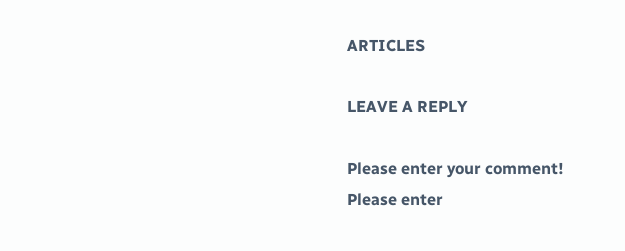ARTICLES

LEAVE A REPLY

Please enter your comment!
Please enter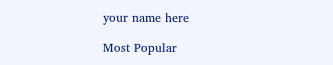your name here

Most Popular